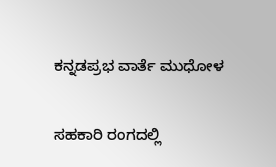ಕನ್ನಡಪ್ರಭ ವಾರ್ತೆ ಮುಧೋಳ

ಸಹಕಾರಿ ರಂಗದಲ್ಲಿ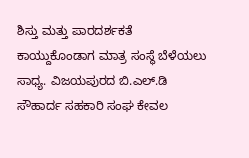ಶಿಸ್ತು ಮತ್ತು ಪಾರದರ್ಶಕತೆ ಕಾಯ್ದುಕೊಂಡಾಗ ಮಾತ್ರ ಸಂಸ್ಥೆ ಬೆಳೆಯಲು ಸಾಧ್ಯ. ವಿಜಯಪುರದ ಬಿ.ಎಲ್.ಡಿ ಸೌಹಾರ್ದ ಸಹಕಾರಿ ಸಂಘ ಕೇವಲ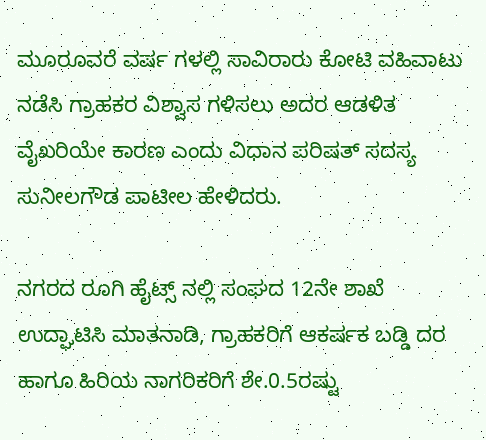ಮೂರೂವರೆ ವರ್ಷ ಗಳಲ್ಲಿ ಸಾವಿರಾರು ಕೋಟಿ ವಹಿವಾಟು ನಡೆಸಿ ಗ್ರಾಹಕರ ವಿಶ್ವಾಸ ಗಳಿಸಲು ಅದರ ಆಡಳಿತ ವೈಖರಿಯೇ ಕಾರಣ ಎಂದು ವಿಧಾನ ಪರಿಷತ್ ಸದಸ್ಯ ಸುನೀಲಗೌಡ ಪಾಟೀಲ ಹೇಳಿದರು.

ನಗರದ ರೂಗಿ ಹೈಟ್ಸ್ ನಲ್ಲಿ ಸಂಘದ 12ನೇ ಶಾಖೆ ಉದ್ಘಾಟಿಸಿ ಮಾತನಾಡಿ, ಗ್ರಾಹಕರಿಗೆ ಆಕರ್ಷಕ ಬಡ್ಡಿ ದರ ಹಾಗೂ ಹಿರಿಯ ನಾಗರಿಕರಿಗೆ ಶೇ.0.5ರಷ್ಟು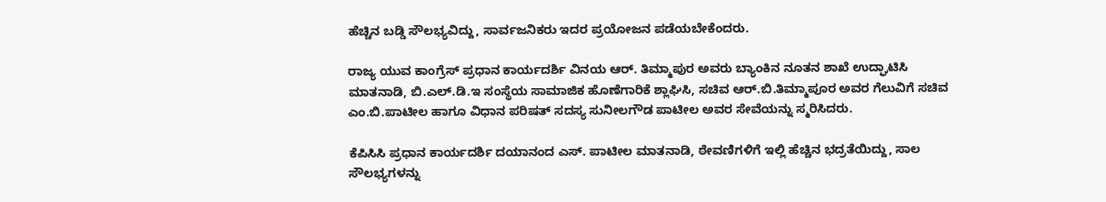ಹೆಚ್ಚಿನ ಬಡ್ಡಿ ಸೌಲಭ್ಯವಿದ್ದು, ಸಾರ್ವಜನಿಕರು ಇದರ ಪ್ರಯೋಜನ ಪಡೆಯಬೇಕೆಂದರು.

ರಾಜ್ಯ ಯುವ ಕಾಂಗ್ರೆಸ್ ಪ್ರಧಾನ ಕಾರ್ಯದರ್ಶಿ ವಿನಯ ಆರ್. ತಿಮ್ಮಾಪುರ ಅವರು ಬ್ಯಾಂಕಿನ ನೂತನ ಶಾಖೆ ಉದ್ಘಾಟಿಸಿ ಮಾತನಾಡಿ, ಬಿ.ಎಲ್.ಡಿ.ಇ ಸಂಸ್ಥೆಯ ಸಾಮಾಜಿಕ ಹೊಣೆಗಾರಿಕೆ ಶ್ಲಾಘಿಸಿ, ಸಚಿವ ಆರ್.ಬಿ.ತಿಮ್ಮಾಪೂರ ಅವರ ಗೆಲುವಿಗೆ ಸಚಿವ ಎಂ.ಬಿ.ಪಾಟೀಲ ಹಾಗೂ ವಿಧಾನ ಪರಿಷತ್ ಸದಸ್ಯ ಸುನೀಲಗೌಡ ಪಾಟೀಲ ಅವರ ಸೇವೆಯನ್ನು ಸ್ಮರಿಸಿದರು.

ಕೆಪಿಸಿಸಿ ಪ್ರಧಾನ ಕಾರ್ಯದರ್ಶಿ ದಯಾನಂದ ಎಸ್. ಪಾಟೀಲ ಮಾತನಾಡಿ, ಠೇವಣಿಗಳಿಗೆ ಇಲ್ಲಿ ಹೆಚ್ಚಿನ ಭದ್ರತೆಯಿದ್ದು, ಸಾಲ ಸೌಲಭ್ಯಗಳನ್ನು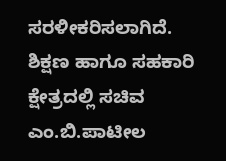ಸರಳೀಕರಿಸಲಾಗಿದೆ. ಶಿಕ್ಷಣ ಹಾಗೂ ಸಹಕಾರಿ ಕ್ಷೇತ್ರದಲ್ಲಿ ಸಚಿವ ಎಂ.ಬಿ.ಪಾಟೀಲ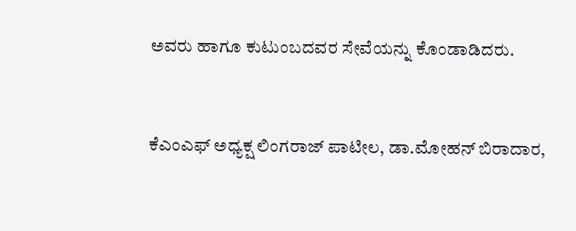ಅವರು ಹಾಗೂ ಕುಟುಂಬದವರ ಸೇವೆಯನ್ನು ಕೊಂಡಾಡಿದರು.


ಕೆಎಂಎಫ್ ಅಧ್ಯಕ್ಷ ಲಿಂಗರಾಜ್ ಪಾಟೀಲ, ಡಾ.ಮೋಹನ್ ಬಿರಾದಾರ,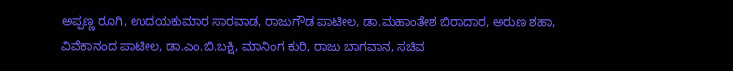ಅಪ್ಪಣ್ಣ ರೂಗಿ, ಉದಯಕುಮಾರ ಸಾರವಾಡ, ರಾಜುಗೌಡ ಪಾಟೀಲ, ಡಾ.ಮಹಾಂತೇಶ ಬಿರಾದಾರ, ಅರುಣ ಶಹಾ, ವಿವೆಕಾನಂದ ಪಾಟೀಲ, ಡಾ.ಎಂ.ಬಿ.ಬಕ್ಷಿ, ಮಾನಿಂಗ ಕುರಿ, ರಾಜು ಬಾಗವಾನ, ಸಚಿವ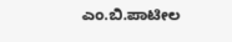ಎಂ.ಬಿ.ಪಾಟೀಲ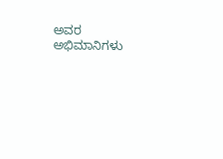ಅವರ ಅಭಿಮಾನಿಗಳು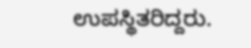ಉಪಸ್ಥಿತರಿದ್ದರು.